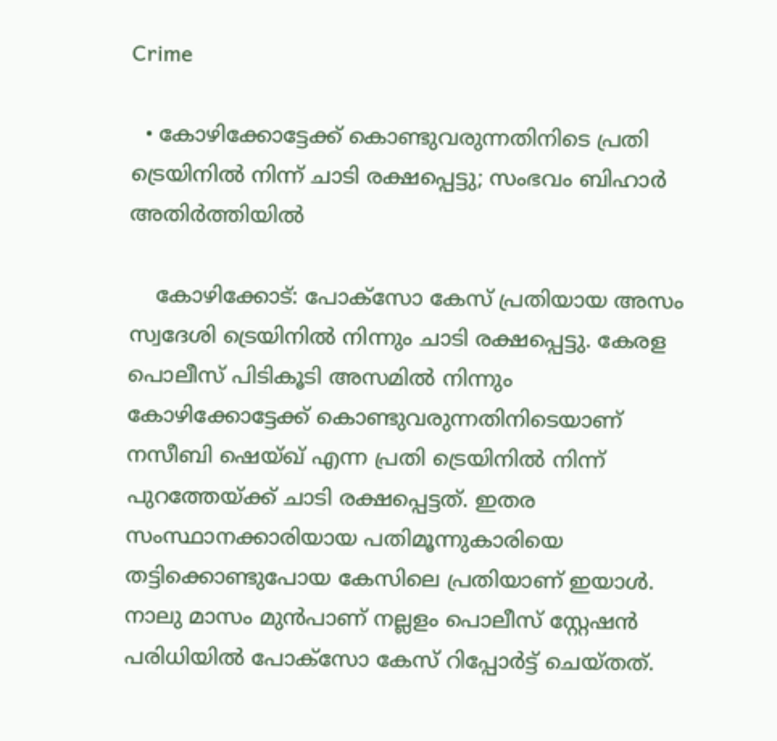Crime

  • കോഴിക്കോട്ടേക്ക് കൊണ്ടുവരുന്നതിനിടെ പ്രതി ട്രെയിനില്‍ നിന്ന് ചാടി രക്ഷപ്പെട്ടു; സംഭവം ബിഹാര്‍ അതിര്‍ത്തിയില്‍

    കോഴിക്കോട്: പോക്സോ കേസ് പ്രതിയായ അസം സ്വദേശി ട്രെയിനില്‍ നിന്നും ചാടി രക്ഷപ്പെട്ടു. കേരള പൊലീസ് പിടികൂടി അസമില്‍ നിന്നും കോഴിക്കോട്ടേക്ക് കൊണ്ടുവരുന്നതിനിടെയാണ് നസീബി ഷെയ്ഖ് എന്ന പ്രതി ട്രെയിനില്‍ നിന്ന് പുറത്തേയ്ക്ക് ചാടി രക്ഷപ്പെട്ടത്. ഇതര സംസ്ഥാനക്കാരിയായ പതിമൂന്നുകാരിയെ തട്ടിക്കൊണ്ടുപോയ കേസിലെ പ്രതിയാണ് ഇയാള്‍. നാലു മാസം മുന്‍പാണ് നല്ലളം പൊലീസ് സ്റ്റേഷന്‍ പരിധിയില്‍ പോക്സോ കേസ് റിപ്പോര്‍ട്ട് ചെയ്തത്.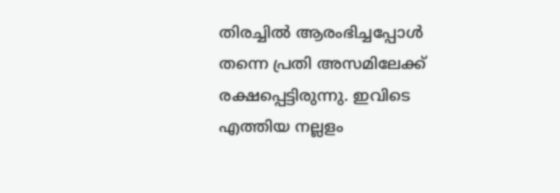തിരച്ചില്‍ ആരംഭിച്ചപ്പോള്‍ തന്നെ പ്രതി അസമിലേക്ക് രക്ഷപ്പെട്ടിരുന്നു. ഇവിടെ എത്തിയ നല്ലളം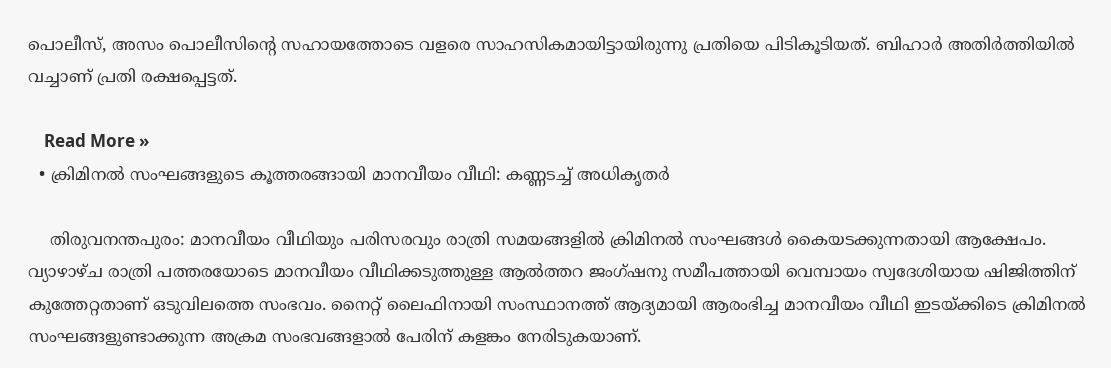പൊലീസ്, അസം പൊലീസിന്റെ സഹായത്തോടെ വളരെ സാഹസികമായിട്ടായിരുന്നു പ്രതിയെ പിടികൂടിയത്. ബിഹാര്‍ അതിര്‍ത്തിയില്‍ വച്ചാണ് പ്രതി രക്ഷപ്പെട്ടത്.

    Read More »
  • ക്രിമിനല്‍ സംഘങ്ങളുടെ കൂത്തരങ്ങായി മാനവീയം വീഥി: കണ്ണടച്ച് അധികൃതര്‍

    തിരുവനന്തപുരം: മാനവീയം വീഥിയും പരിസരവും രാത്രി സമയങ്ങളില്‍ ക്രിമിനല്‍ സംഘങ്ങള്‍ കൈയടക്കുന്നതായി ആക്ഷേപം. വ്യാഴാഴ്ച രാത്രി പത്തരയോടെ മാനവീയം വീഥിക്കടുത്തുള്ള ആല്‍ത്തറ ജംഗ്ഷനു സമീപത്തായി വെമ്പായം സ്വദേശിയായ ഷിജിത്തിന് കുത്തേറ്റതാണ് ഒടുവിലത്തെ സംഭവം. നൈറ്റ് ലൈഫിനായി സംസ്ഥാനത്ത് ആദ്യമായി ആരംഭിച്ച മാനവീയം വീഥി ഇടയ്ക്കിടെ ക്രിമിനല്‍ സംഘങ്ങളുണ്ടാക്കുന്ന അക്രമ സംഭവങ്ങളാല്‍ പേരിന് കളങ്കം നേരിടുകയാണ്.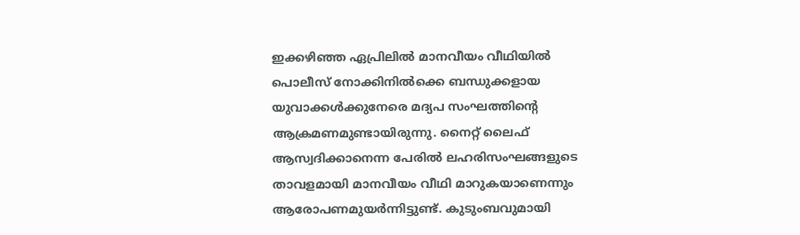ഇക്കഴിഞ്ഞ ഏപ്രിലില്‍ മാനവീയം വീഥിയില്‍ പൊലീസ് നോക്കിനില്‍ക്കെ ബന്ധുക്കളായ യുവാക്കള്‍ക്കുനേരെ മദ്യപ സംഘത്തിന്റെ ആക്രമണമുണ്ടായിരുന്നു. നൈറ്റ് ലൈഫ് ആസ്വദിക്കാനെന്ന പേരില്‍ ലഹരിസംഘങ്ങളുടെ താവളമായി മാനവീയം വീഥി മാറുകയാണെന്നും ആരോപണമുയര്‍ന്നിട്ടുണ്ട്. കുടുംബവുമായി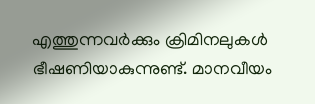എത്തുന്നവര്‍ക്കും ക്രിമിനലുകള്‍ ഭീഷണിയാകുന്നുണ്ട്. മാനവീയം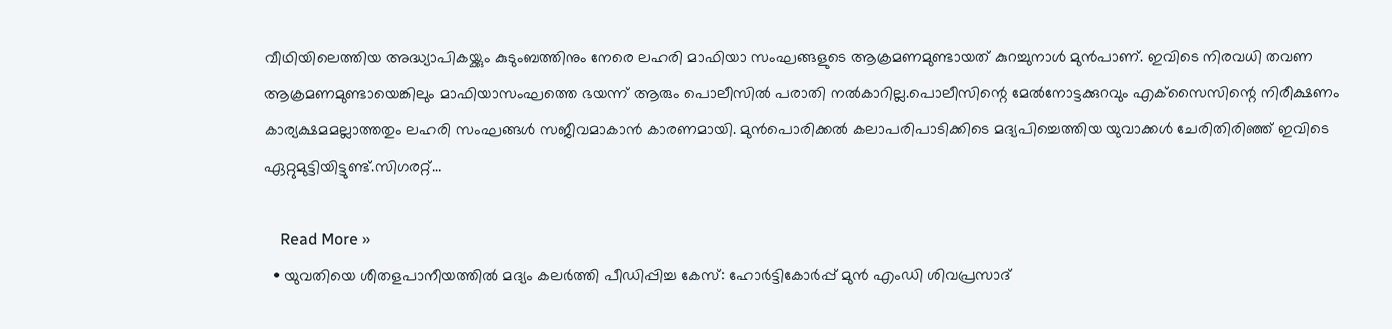വീഥിയിലെത്തിയ അദ്ധ്യാപികയ്ക്കും കുടുംബത്തിനും നേരെ ലഹരി മാഫിയാ സംഘങ്ങളുടെ ആക്രമണമുണ്ടായത് കുറച്ചുനാള്‍ മുന്‍പാണ്. ഇവിടെ നിരവധി തവണ ആക്രമണമുണ്ടായെങ്കിലും മാഫിയാസംഘത്തെ ഭയന്ന് ആരും പൊലീസില്‍ പരാതി നല്‍കാറില്ല.പൊലീസിന്റെ മേല്‍നോട്ടക്കുറവും എക്‌സൈസിന്റെ നിരീക്ഷണം കാര്യക്ഷമമല്ലാത്തതും ലഹരി സംഘങ്ങള്‍ സജീവമാകാന്‍ കാരണമായി. മുന്‍പൊരിക്കല്‍ കലാപരിപാടിക്കിടെ മദ്യപിച്ചെത്തിയ യുവാക്കള്‍ ചേരിതിരിഞ്ഞ് ഇവിടെ ഏറ്റുമുട്ടിയിട്ടുണ്ട്.സിഗരറ്റ്…

    Read More »
  • യുവതിയെ ശീതളപാനീയത്തില്‍ മദ്യം കലര്‍ത്തി പീഡിപ്പിച്ച കേസ്: ഹോര്‍ട്ടികോര്‍പ്പ് മുന്‍ എംഡി ശിവപ്രസാദ്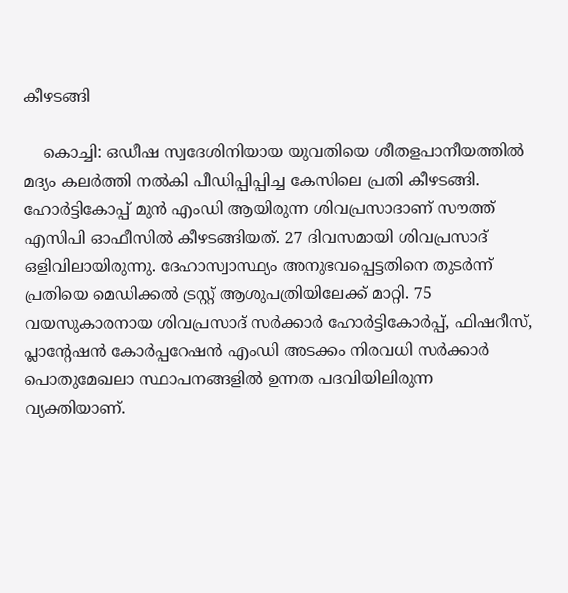കീഴടങ്ങി

    കൊച്ചി: ഒഡീഷ സ്വദേശിനിയായ യുവതിയെ ശീതളപാനീയത്തില്‍ മദ്യം കലര്‍ത്തി നല്‍കി പീഡിപ്പിപ്പിച്ച കേസിലെ പ്രതി കീഴടങ്ങി. ഹോര്‍ട്ടികോപ്പ് മുന്‍ എംഡി ആയിരുന്ന ശിവപ്രസാദാണ് സൗത്ത് എസിപി ഓഫീസില്‍ കീഴടങ്ങിയത്. 27 ദിവസമായി ശിവപ്രസാദ് ഒളിവിലായിരുന്നു. ദേഹാസ്വാസ്ഥ്യം അനുഭവപ്പെട്ടതിനെ തുടര്‍ന്ന് പ്രതിയെ മെഡിക്കല്‍ ട്രസ്റ്റ് ആശുപത്രിയിലേക്ക് മാറ്റി. 75 വയസുകാരനായ ശിവപ്രസാദ് സര്‍ക്കാര്‍ ഹോര്‍ട്ടികോര്‍പ്പ്, ഫിഷറീസ്, പ്ലാന്റേഷന്‍ കോര്‍പ്പറേഷന്‍ എംഡി അടക്കം നിരവധി സര്‍ക്കാര്‍ പൊതുമേഖലാ സ്ഥാപനങ്ങളില്‍ ഉന്നത പദവിയിലിരുന്ന വ്യക്തിയാണ്.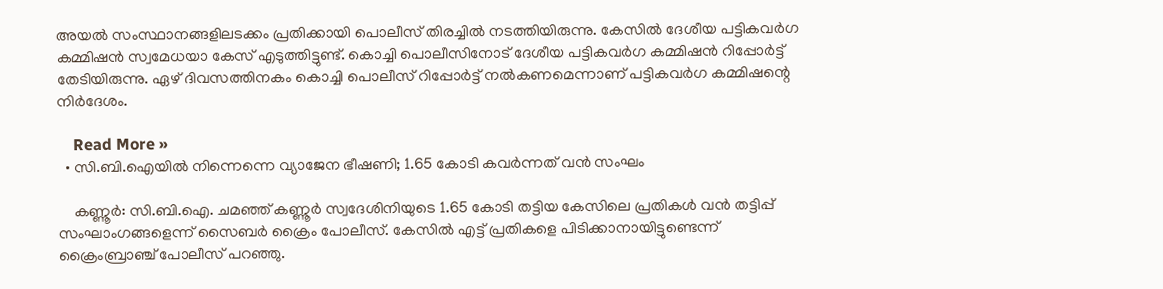അയല്‍ സംസ്ഥാനങ്ങളിലടക്കം പ്രതിക്കായി പൊലീസ് തിരച്ചില്‍ നടത്തിയിരുന്നു. കേസില്‍ ദേശീയ പട്ടികവര്‍ഗ കമ്മിഷന്‍ സ്വമേധയാ കേസ് എടുത്തിട്ടുണ്ട്. കൊച്ചി പൊലീസിനോട് ദേശീയ പട്ടികവര്‍ഗ കമ്മിഷന്‍ റിപ്പോര്‍ട്ട് തേടിയിരുന്നു. ഏഴ് ദിവസത്തിനകം കൊച്ചി പൊലീസ് റിപ്പോര്‍ട്ട് നല്‍കണമെന്നാണ് പട്ടികവര്‍ഗ കമ്മിഷന്റെ നിര്‍ദേശം.

    Read More »
  • സി.ബി.ഐയില്‍ നിന്നെന്നെ വ്യാജേന ഭീഷണി; 1.65 കോടി കവര്‍ന്നത് വന്‍ സംഘം

    കണ്ണൂര്‍: സി.ബി.ഐ. ചമഞ്ഞ് കണ്ണൂര്‍ സ്വദേശിനിയുടെ 1.65 കോടി തട്ടിയ കേസിലെ പ്രതികള്‍ വന്‍ തട്ടിപ്പ് സംഘാംഗങ്ങളെന്ന് സൈബര്‍ ക്രൈം പോലീസ്. കേസില്‍ എട്ട് പ്രതികളെ പിടിക്കാനായിട്ടുണ്ടെന്ന് ക്രൈംബ്രാഞ്ച് പോലീസ് പറഞ്ഞു.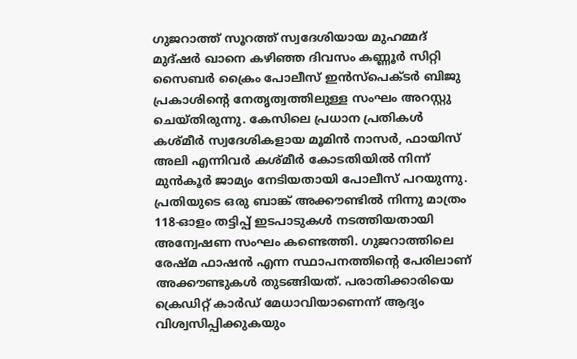ഗുജറാത്ത് സൂറത്ത് സ്വദേശിയായ മുഹമ്മദ് മുദ്ഷര്‍ ഖാനെ കഴിഞ്ഞ ദിവസം കണ്ണൂര്‍ സിറ്റി സൈബര്‍ ക്രൈം പോലീസ് ഇന്‍സ്‌പെക്ടര്‍ ബിജു പ്രകാശിന്റെ നേതൃത്വത്തിലുള്ള സംഘം അറസ്റ്റു ചെയ്തിരുന്നു. കേസിലെ പ്രധാന പ്രതികള്‍ കശ്മീര്‍ സ്വദേശികളായ മൂമിന്‍ നാസര്‍, ഫായിസ് അലി എന്നിവര്‍ കശ്മീര്‍ കോടതിയില്‍ നിന്ന് മുന്‍കൂര്‍ ജാമ്യം നേടിയതായി പോലീസ് പറയുന്നു. പ്രതിയുടെ ഒരു ബാങ്ക് അക്കൗണ്ടില്‍ നിന്നു മാത്രം 118-ഓളം തട്ടിപ്പ് ഇടപാടുകള്‍ നടത്തിയതായി അന്വേഷണ സംഘം കണ്ടെത്തി. ഗുജറാത്തിലെ രേഷ്മ ഫാഷന്‍ എന്ന സ്ഥാപനത്തിന്റെ പേരിലാണ് അക്കൗണ്ടുകള്‍ തുടങ്ങിയത്. പരാതിക്കാരിയെ ക്രെഡിറ്റ് കാര്‍ഡ് മേധാവിയാണെന്ന് ആദ്യം വിശ്വസിപ്പിക്കുകയും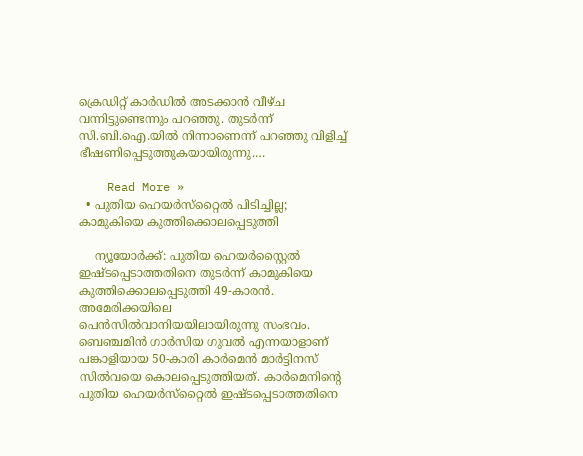ക്രെഡിറ്റ് കാര്‍ഡില്‍ അടക്കാന്‍ വീഴ്ച വന്നിട്ടുണ്ടെന്നും പറഞ്ഞു. തുടര്‍ന്ന് സി.ബി.ഐ.യില്‍ നിന്നാണെന്ന് പറഞ്ഞു വിളിച്ച് ഭീഷണിപ്പെടുത്തുകയായിരുന്നു.…

    Read More »
  • പുതിയ ഹെയര്‍സ്‌റ്റൈല്‍ പിടിച്ചില്ല; കാമുകിയെ കുത്തിക്കൊലപ്പെടുത്തി

    ന്യൂയോര്‍ക്ക്: പുതിയ ഹെയര്‍സ്റ്റൈല്‍ ഇഷ്ടപ്പെടാത്തതിനെ തുടര്‍ന്ന് കാമുകിയെ കുത്തിക്കൊലപ്പെടുത്തി 49-കാരന്‍. അമേരിക്കയിലെ പെന്‍സില്‍വാനിയയിലായിരുന്നു സംഭവം. ബെഞ്ചമിന്‍ ഗാര്‍സിയ ഗുവല്‍ എന്നയാളാണ് പങ്കാളിയായ 50-കാരി കാര്‍മെന്‍ മാര്‍ട്ടിനസ് സില്‍വയെ കൊലപ്പെടുത്തിയത്. കാര്‍മെനിന്റെ പുതിയ ഹെയര്‍സ്‌റ്റൈല്‍ ഇഷ്ടപ്പെടാത്തതിനെ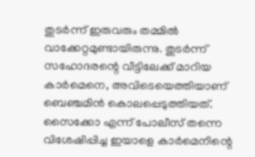തുടര്‍ന്ന് ഇരുവരും തമ്മില്‍ വാക്കേറ്റമുണ്ടായിരുന്നു. തുടര്‍ന്ന് സഹോദരന്റെ വീട്ടിലേക്ക് മാറിയ കാര്‍മെനെ, അവിടെയെത്തിയാണ് ബെഞ്ചമിന്‍ കൊലപ്പെടുത്തിയത്. സൈക്കോ എന്ന് പോലീസ് തന്നെ വിശേഷിപ്പിച്ച ഇയാളെ കാര്‍മെനിന്റെ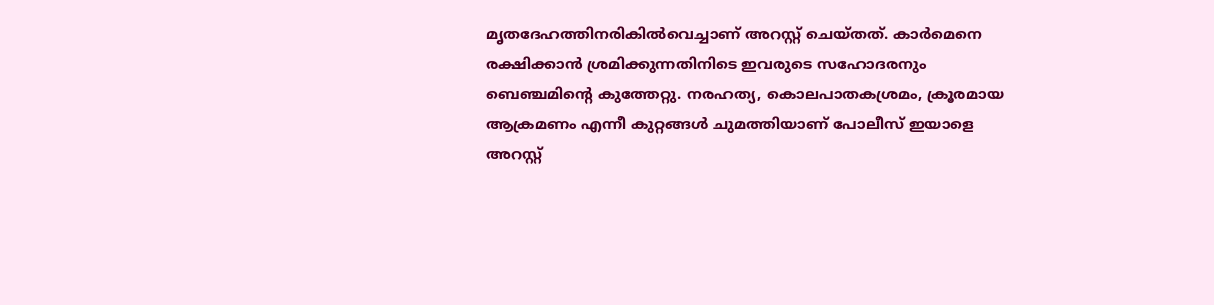മൃതദേഹത്തിനരികില്‍വെച്ചാണ് അറസ്റ്റ് ചെയ്തത്. കാര്‍മെനെ രക്ഷിക്കാന്‍ ശ്രമിക്കുന്നതിനിടെ ഇവരുടെ സഹോദരനും ബെഞ്ചമിന്റെ കുത്തേറ്റു. നരഹത്യ, കൊലപാതകശ്രമം, ക്രൂരമായ ആക്രമണം എന്നീ കുറ്റങ്ങള്‍ ചുമത്തിയാണ് പോലീസ് ഇയാളെ അറസ്റ്റ്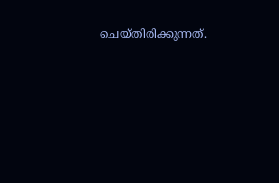ചെയ്തിരിക്കുന്നത്.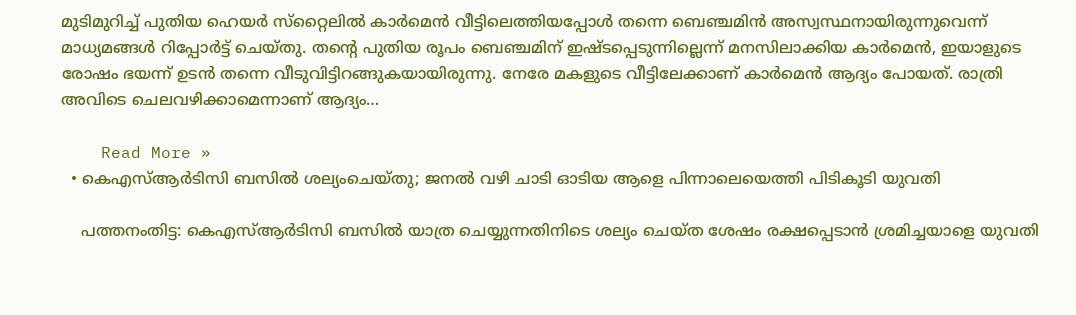മുടിമുറിച്ച് പുതിയ ഹെയര്‍ സ്‌റ്റൈലില്‍ കാര്‍മെന്‍ വീട്ടിലെത്തിയപ്പോള്‍ തന്നെ ബെഞ്ചമിന്‍ അസ്വസ്ഥനായിരുന്നുവെന്ന് മാധ്യമങ്ങള്‍ റിപ്പോര്‍ട്ട് ചെയ്തു. തന്റെ പുതിയ രൂപം ബെഞ്ചമിന് ഇഷ്ടപ്പെടുന്നില്ലെന്ന് മനസിലാക്കിയ കാര്‍മെന്‍, ഇയാളുടെ രോഷം ഭയന്ന് ഉടന്‍ തന്നെ വീടുവിട്ടിറങ്ങുകയായിരുന്നു. നേരേ മകളുടെ വീട്ടിലേക്കാണ് കാര്‍മെന്‍ ആദ്യം പോയത്. രാത്രി അവിടെ ചെലവഴിക്കാമെന്നാണ് ആദ്യം…

    Read More »
  • കെഎസ്ആര്‍ടിസി ബസില്‍ ശല്യംചെയ്തു; ജനല്‍ വഴി ചാടി ഓടിയ ആളെ പിന്നാലെയെത്തി പിടികൂടി യുവതി

    പത്തനംതിട്ട: കെഎസ്ആര്‍ടിസി ബസില്‍ യാത്ര ചെയ്യുന്നതിനിടെ ശല്യം ചെയ്ത ശേഷം രക്ഷപ്പെടാന്‍ ശ്രമിച്ചയാളെ യുവതി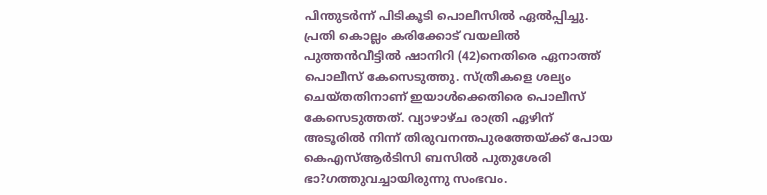പിന്തുടര്‍ന്ന് പിടികൂടി പൊലീസില്‍ ഏല്‍പ്പിച്ചു. പ്രതി കൊല്ലം കരിക്കോട് വയലില്‍ പുത്തന്‍വീട്ടില്‍ ഷാനിറി (42)നെതിരെ ഏനാത്ത് പൊലീസ് കേസെടുത്തു. സ്ത്രീകളെ ശല്യം ചെയ്തതിനാണ് ഇയാള്‍ക്കെതിരെ പൊലീസ് കേസെടുത്തത്. വ്യാഴാഴ്ച രാത്രി ഏഴിന് അടൂരില്‍ നിന്ന് തിരുവനന്തപുരത്തേയ്ക്ക് പോയ കെഎസ്ആര്‍ടിസി ബസില്‍ പുതുശേരി ഭാ?ഗത്തുവച്ചായിരുന്നു സംഭവം.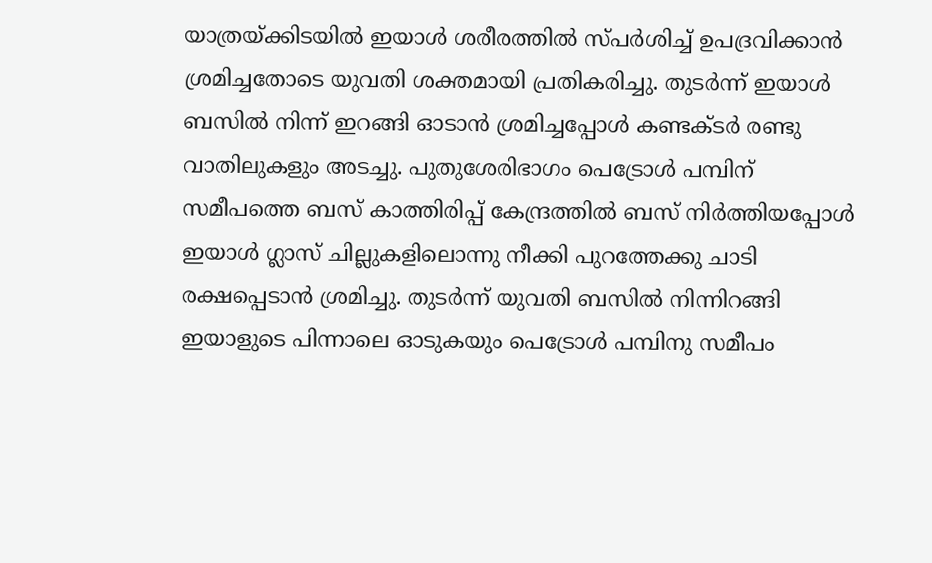യാത്രയ്ക്കിടയില്‍ ഇയാള്‍ ശരീരത്തില്‍ സ്പര്‍ശിച്ച് ഉപദ്രവിക്കാന്‍ ശ്രമിച്ചതോടെ യുവതി ശക്തമായി പ്രതികരിച്ചു. തുടര്‍ന്ന് ഇയാള്‍ ബസില്‍ നിന്ന് ഇറങ്ങി ഓടാന്‍ ശ്രമിച്ചപ്പോള്‍ കണ്ടക്ടര്‍ രണ്ടു വാതിലുകളും അടച്ചു. പുതുശേരിഭാഗം പെട്രോള്‍ പമ്പിന് സമീപത്തെ ബസ് കാത്തിരിപ്പ് കേന്ദ്രത്തില്‍ ബസ് നിര്‍ത്തിയപ്പോള്‍ ഇയാള്‍ ഗ്ലാസ് ചില്ലുകളിലൊന്നു നീക്കി പുറത്തേക്കു ചാടി രക്ഷപ്പെടാന്‍ ശ്രമിച്ചു. തുടര്‍ന്ന് യുവതി ബസില്‍ നിന്നിറങ്ങി ഇയാളുടെ പിന്നാലെ ഓടുകയും പെട്രോള്‍ പമ്പിനു സമീപം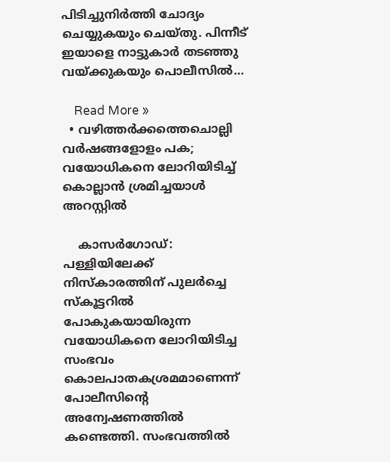പിടിച്ചുനിര്‍ത്തി ചോദ്യം ചെയ്യുകയും ചെയ്തു. പിന്നീട് ഇയാളെ നാട്ടുകാര്‍ തടഞ്ഞു വയ്ക്കുകയും പൊലീസില്‍…

    Read More »
  • വഴിത്തര്‍ക്കത്തെചൊല്ലി വര്‍ഷങ്ങളോളം പക; വയോധികനെ ലോറിയിടിച്ച് കൊല്ലാന്‍ ശ്രമിച്ചയാള്‍ അറസ്റ്റില്‍

    കാസര്‍ഗോഡ്: പള്ളിയിലേക്ക് നിസ്‌കാരത്തിന് പുലര്‍ച്ചെ സ്‌കൂട്ടറില്‍ പോകുകയായിരുന്ന വയോധികനെ ലോറിയിടിച്ച സംഭവം കൊലപാതകശ്രമമാണെന്ന് പോലീസിന്റെ അന്വേഷണത്തില്‍ കണ്ടെത്തി. സംഭവത്തില്‍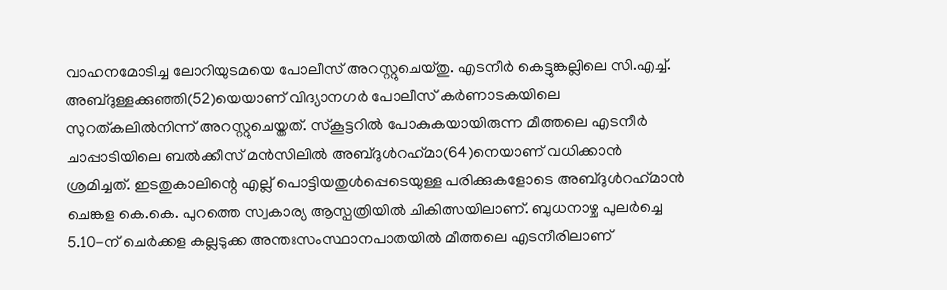വാഹനമോടിച്ച ലോറിയുടമയെ പോലീസ് അറസ്റ്റുചെയ്തു. എടനീര്‍ കെട്ടുങ്കല്ലിലെ സി.എച്ച്. അബ്ദുള്ളക്കുഞ്ഞി(52)യെയാണ് വിദ്യാനഗര്‍ പോലീസ് കര്‍ണാടകയിലെ സുറത്കലില്‍നിന്ന് അറസ്റ്റുചെയ്തത്. സ്‌കൂട്ടറില്‍ പോകുകയായിരുന്ന മീത്തലെ എടനീര്‍ ചാപ്പാടിയിലെ ബല്‍ക്കീസ് മന്‍സിലില്‍ അബ്ദുള്‍റഹ്‌മാ(64)നെയാണ് വധിക്കാന്‍ ശ്രമിച്ചത്. ഇടതുകാലിന്റെ എല്ല് പൊട്ടിയതുള്‍പ്പെടെയുള്ള പരിക്കുകളോടെ അബ്ദുള്‍റഹ്‌മാന്‍ ചെങ്കള കെ.കെ. പുറത്തെ സ്വകാര്യ ആസ്പത്രിയില്‍ ചികിത്സയിലാണ്. ബുധനാഴ്ച പുലര്‍ച്ചെ 5.10-ന് ചെര്‍ക്കള കല്ലടുക്ക അന്തഃസംസ്ഥാനപാതയില്‍ മീത്തലെ എടനീരിലാണ്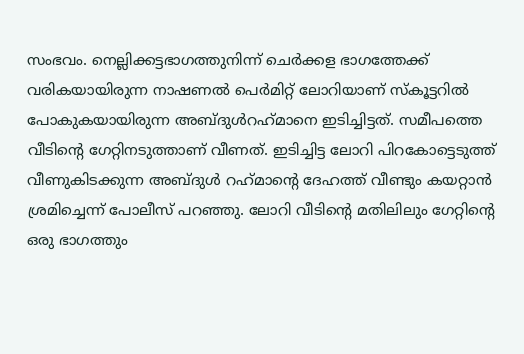സംഭവം. നെല്ലിക്കട്ടഭാഗത്തുനിന്ന് ചെര്‍ക്കള ഭാഗത്തേക്ക് വരികയായിരുന്ന നാഷണല്‍ പെര്‍മിറ്റ് ലോറിയാണ് സ്‌കൂട്ടറില്‍ പോകുകയായിരുന്ന അബ്ദുള്‍റഹ്‌മാനെ ഇടിച്ചിട്ടത്. സമീപത്തെ വീടിന്റെ ഗേറ്റിനടുത്താണ് വീണത്. ഇടിച്ചിട്ട ലോറി പിറകോട്ടെടുത്ത് വീണുകിടക്കുന്ന അബ്ദുള്‍ റഹ്‌മാന്റെ ദേഹത്ത് വീണ്ടും കയറ്റാന്‍ ശ്രമിച്ചെന്ന് പോലീസ് പറഞ്ഞു. ലോറി വീടിന്റെ മതിലിലും ഗേറ്റിന്റെ ഒരു ഭാഗത്തും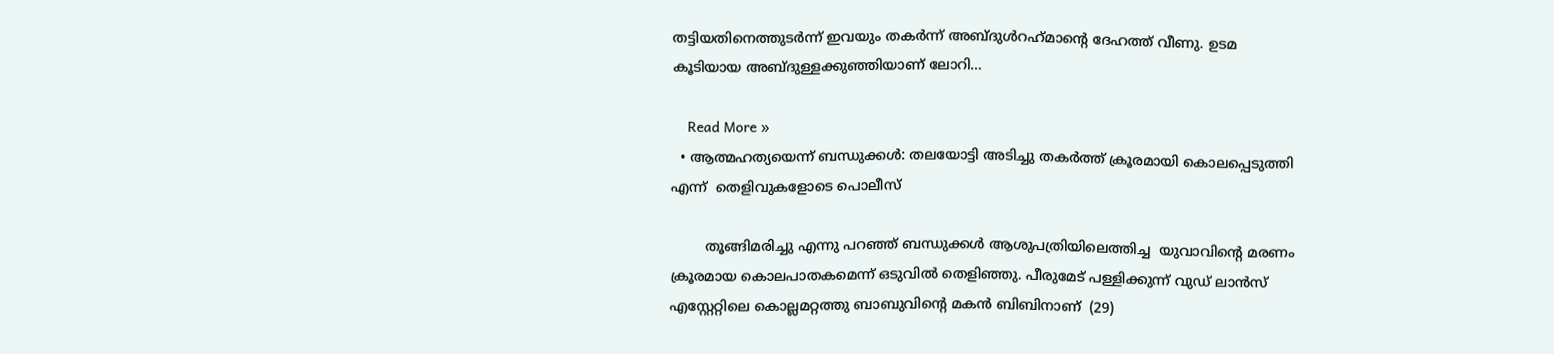തട്ടിയതിനെത്തുടര്‍ന്ന് ഇവയും തകര്‍ന്ന് അബ്ദുള്‍റഹ്‌മാന്റെ ദേഹത്ത് വീണു. ഉടമ കൂടിയായ അബ്ദുള്ളക്കുഞ്ഞിയാണ് ലോറി…

    Read More »
  • ആത്മഹത്യയെന്ന് ബന്ധുക്കൾ: തലയോട്ടി അടിച്ചു തകർത്ത് ക്രൂരമായി കൊലപ്പെടുത്തി എന്ന്  തെളിവുകളോടെ പൊലീസ്

        തൂങ്ങിമരിച്ചു എന്നു പറഞ്ഞ് ബന്ധുക്കൾ ആശുപത്രിയിലെത്തിച്ച  യുവാവിൻ്റെ മരണം ക്രൂരമായ കൊലപാതകമെന്ന് ഒടുവിൽ തെളിഞ്ഞു. പീരുമേട് പള്ളിക്കുന്ന് വുഡ് ലാൻസ് എസ്റ്റേറ്റിലെ കൊല്ലമറ്റത്തു ബാബുവിന്റെ മകൻ ബിബിനാണ്  (29)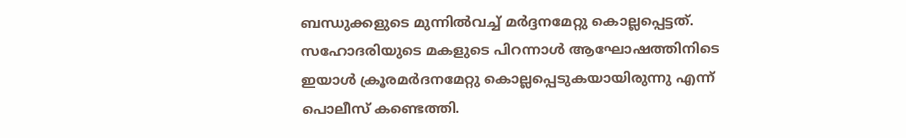ബന്ധുക്കളുടെ മുന്നിൽവച്ച് മർദ്ദനമേറ്റു കൊല്ലപ്പെട്ടത്. സഹോദരിയുടെ മകളുടെ പിറന്നാൾ ആഘോഷത്തിനിടെ ഇയാൾ ക്രൂരമർദനമേറ്റു കൊല്ലപ്പെടുകയായിരുന്നു എന്ന് പൊലീസ് കണ്ടെത്തി.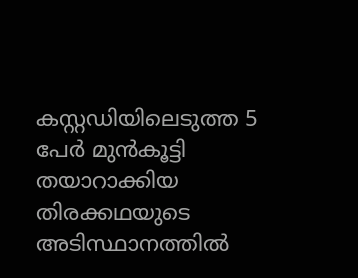കസ്റ്റഡിയിലെടുത്ത 5 പേർ മുൻകൂട്ടി തയാറാക്കിയ തിരക്കഥയുടെ അടിസ്ഥാനത്തിൽ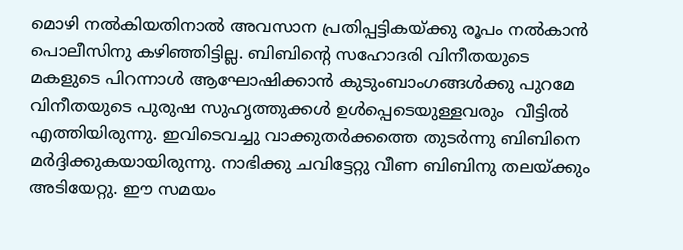മൊഴി നൽകിയതിനാൽ അവസാന പ്രതിപ്പട്ടികയ്ക്കു രൂപം നൽകാൻ  പൊലീസിനു കഴിഞ്ഞിട്ടില്ല. ബിബിന്റെ സഹോദരി വിനീതയുടെ മകളുടെ പിറന്നാൾ ആഘോഷിക്കാൻ കുടുംബാംഗങ്ങൾക്കു പുറമേ വിനീതയുടെ പുരുഷ സുഹൃത്തുക്കൾ ഉൾപ്പെടെയുള്ളവരും  വീട്ടിൽ എത്തിയിരുന്നു. ഇവിടെവച്ചു വാക്കുതർക്കത്തെ തുടർന്നു ബിബിനെ മർദ്ദിക്കുകയായിരുന്നു. നാഭിക്കു ചവിട്ടേറ്റു വീണ ബിബിനു തലയ്ക്കും അടിയേറ്റു. ഈ സമയം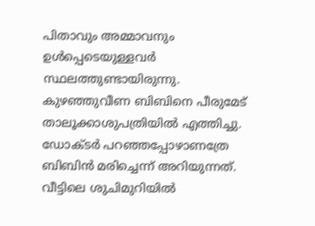പിതാവും അമ്മാവനും ഉൾപ്പെടെയുള്ളവർ സ്ഥലത്തുണ്ടായിരുന്നു.  കുഴഞ്ഞുവീണ ബിബിനെ പീരുമേട് താലൂക്കാശുപത്രിയിൽ എത്തിച്ചു. ഡോക്ടർ പറഞ്ഞപ്പോഴാണത്രേ ബിബിൻ മരിച്ചെന്ന് അറിയുന്നത്. വീട്ടിലെ ശുചിമുറിയിൽ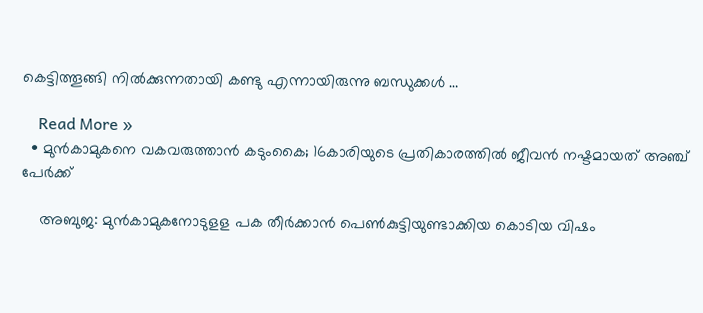കെട്ടിത്തൂങ്ങി നിൽക്കുന്നതായി കണ്ടു എന്നായിരുന്നു ബന്ധുക്കൾ …

    Read More »
  • മുന്‍കാമുകനെ വകവരുത്താന്‍ കടുംകൈ; 16കാരിയുടെ പ്രതികാരത്തില്‍ ജീവന്‍ നഷ്ടമായത് അഞ്ച് പേര്‍ക്ക്

    അബുജ: മുന്‍കാമുകനോടുളള പക തീര്‍ക്കാന്‍ പെണ്‍കുട്ടിയുണ്ടാക്കിയ കൊടിയ വിഷം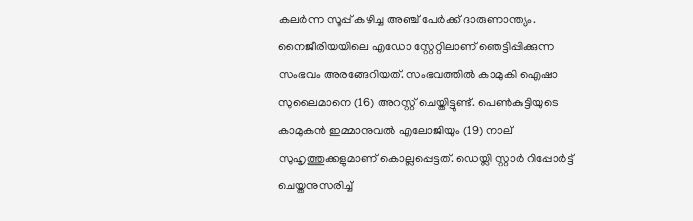കലര്‍ന്ന സൂപ്പ് കഴിച്ച അഞ്ച് പേര്‍ക്ക് ദാരുണാന്ത്യം. നൈജീരിയയിലെ എഡോ സ്റ്റേറ്റിലാണ് ഞെട്ടിപ്പിക്കുന്ന സംഭവം അരങ്ങേറിയത്. സംഭവത്തില്‍ കാമുകി ഐഷാ സുലൈമാനെ (16) അറസ്റ്റ് ചെയ്തിട്ടുണ്ട്. പെണ്‍കുട്ടിയുടെ കാമുകന്‍ ഇമ്മാനുവല്‍ എലോജിയും (19) നാല് സുഹൃത്തുക്കളുമാണ് കൊല്ലപ്പെട്ടത്. ഡെയ്ലി സ്റ്റാര്‍ റിപ്പോര്‍ട്ട് ചെയ്തനുസരിച്ച്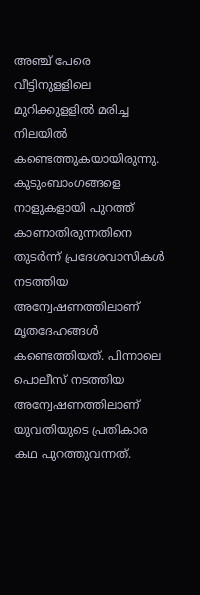അഞ്ച് പേരെ വീട്ടിനുളളിലെ മുറിക്കുളളില്‍ മരിച്ച നിലയില്‍ കണ്ടെത്തുകയായിരുന്നു. കുടുംബാംഗങ്ങളെ നാളുകളായി പുറത്ത് കാണാതിരുന്നതിനെ തുടര്‍ന്ന് പ്രദേശവാസികള്‍ നടത്തിയ അന്വേഷണത്തിലാണ് മൃതദേഹങ്ങള്‍ കണ്ടെത്തിയത്. പിന്നാലെ പൊലീസ് നടത്തിയ അന്വേഷണത്തിലാണ് യുവതിയുടെ പ്രതികാര കഥ പുറത്തുവന്നത്.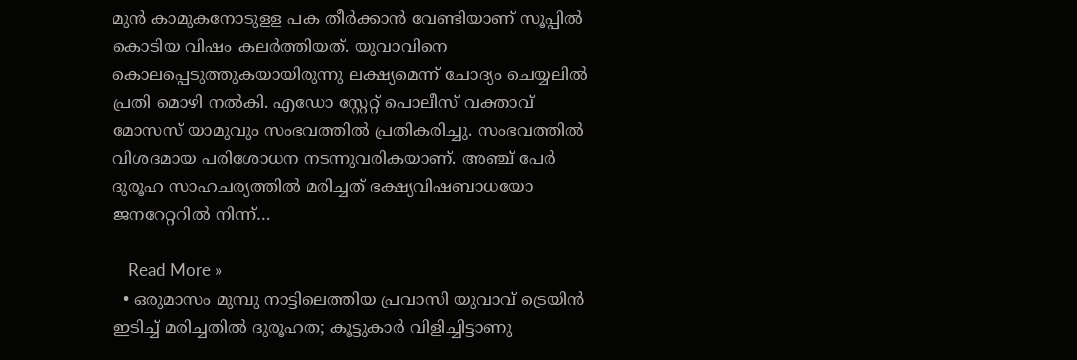മുന്‍ കാമുകനോടുളള പക തീര്‍ക്കാന്‍ വേണ്ടിയാണ് സൂപ്പില്‍ കൊടിയ വിഷം കലര്‍ത്തിയത്. യുവാവിനെ കൊലപ്പെടുത്തുകയായിരുന്നു ലക്ഷ്യമെന്ന് ചോദ്യം ചെയ്യലില്‍ പ്രതി മൊഴി നല്‍കി. എഡോ സ്റ്റേറ്റ് പൊലീസ് വക്താവ് മോസസ് യാമുവും സംഭവത്തില്‍ പ്രതികരിച്ചു. സംഭവത്തില്‍ വിശദമായ പരിശോധന നടന്നുവരികയാണ്. അഞ്ച് പേര്‍ ദുരൂഹ സാഹചര്യത്തില്‍ മരിച്ചത് ഭക്ഷ്യവിഷബാധയോ ജനറേറ്ററില്‍ നിന്ന്…

    Read More »
  • ഒരുമാസം മുമ്പു നാട്ടിലെത്തിയ പ്രവാസി യുവാവ് ട്രെയിന്‍ ഇടിച്ച് മരിച്ചതില്‍ ദുരൂഹത; കൂട്ടുകാര്‍ വിളിച്ചിട്ടാണു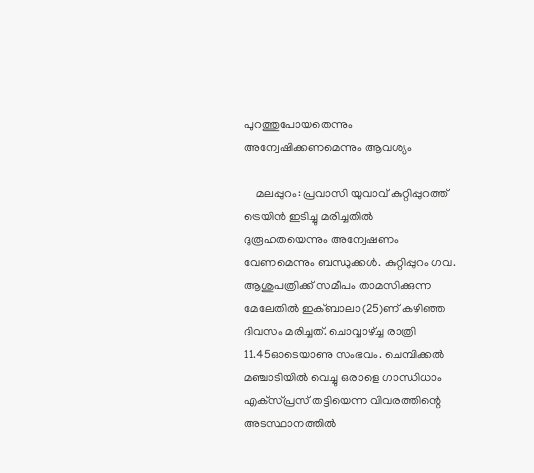പുറത്തുപോയതെന്നും അന്വേഷിക്കണമെന്നും ആവശ്യം

    മലപ്പുറം: പ്രവാസി യുവാവ് കുറ്റിപ്പുറത്ത് ട്രെയിന്‍ ഇടിച്ചു മരിച്ചതില്‍ ദുരൂഹതയെന്നും അന്വേഷണം വേണമെന്നും ബന്ധുക്കള്‍. കുറ്റിപ്പുറം ഗവ. ആശുപത്രിക്ക് സമീപം താമസിക്കുന്ന മേലേതില്‍ ഇക്ബാലാ(25)ണ് കഴിഞ്ഞ ദിവസം മരിച്ചത്. ചൊവ്വാഴ്ച്ച രാത്രി 11.45ഓടെയാണു സംഭവം. ചെമ്പിക്കല്‍ മഞ്ചാടിയില്‍ വെച്ചു ഒരാളെ ഗാന്ധിധാം എക്‌സ്പ്രസ് തട്ടിയെന്ന വിവരത്തിന്റെ അടസ്ഥാനത്തില്‍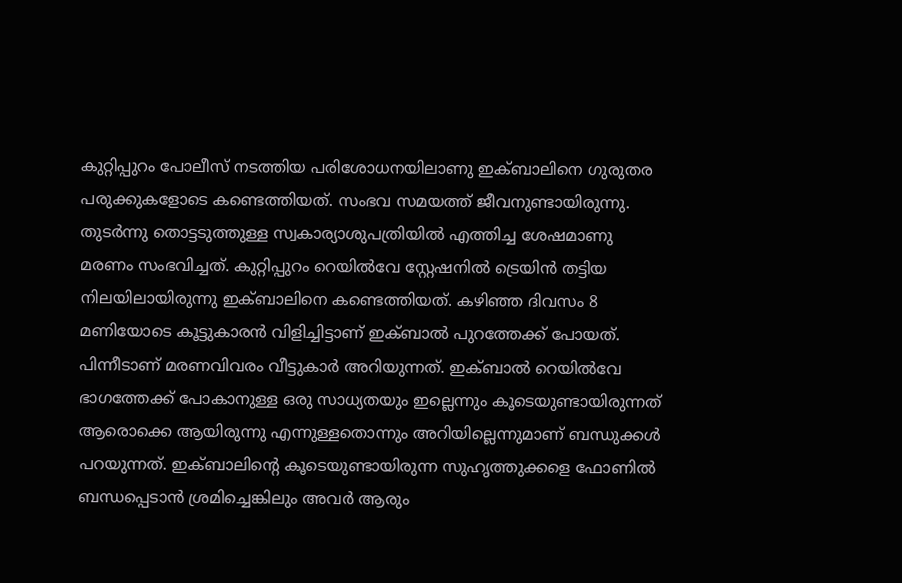കുറ്റിപ്പുറം പോലീസ് നടത്തിയ പരിശോധനയിലാണു ഇക്ബാലിനെ ഗുരുതര പരുക്കുകളോടെ കണ്ടെത്തിയത്. സംഭവ സമയത്ത് ജീവനുണ്ടായിരുന്നു. തുടര്‍ന്നു തൊട്ടടുത്തുള്ള സ്വകാര്യാശുപത്രിയില്‍ എത്തിച്ച ശേഷമാണു മരണം സംഭവിച്ചത്. കുറ്റിപ്പുറം റെയില്‍വേ സ്റ്റേഷനില്‍ ട്രെയിന്‍ തട്ടിയ നിലയിലായിരുന്നു ഇക്ബാലിനെ കണ്ടെത്തിയത്. കഴിഞ്ഞ ദിവസം 8 മണിയോടെ കൂട്ടുകാരന്‍ വിളിച്ചിട്ടാണ് ഇക്ബാല്‍ പുറത്തേക്ക് പോയത്. പിന്നീടാണ് മരണവിവരം വീട്ടുകാര്‍ അറിയുന്നത്. ഇക്ബാല്‍ റെയില്‍വേ ഭാഗത്തേക്ക് പോകാനുള്ള ഒരു സാധ്യതയും ഇല്ലെന്നും കൂടെയുണ്ടായിരുന്നത് ആരൊക്കെ ആയിരുന്നു എന്നുള്ളതൊന്നും അറിയില്ലെന്നുമാണ് ബന്ധുക്കള്‍ പറയുന്നത്. ഇക്ബാലിന്റെ കൂടെയുണ്ടായിരുന്ന സുഹൃത്തുക്കളെ ഫോണില്‍ ബന്ധപ്പെടാന്‍ ശ്രമിച്ചെങ്കിലും അവര്‍ ആരും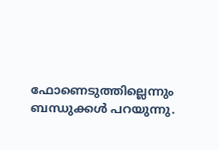ഫോണെടുത്തില്ലെന്നും ബന്ധുക്കള്‍ പറയുന്നു.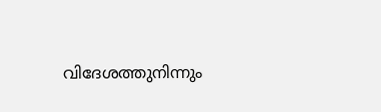വിദേശത്തുനിന്നും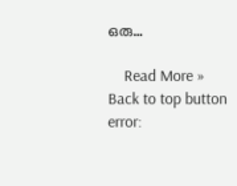ഒരു…

    Read More »
Back to top button
error: